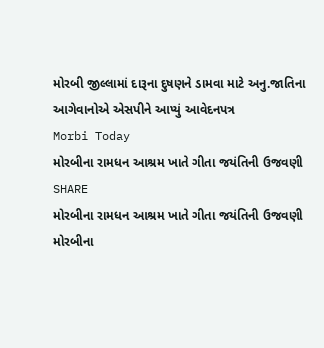મોરબી જીલ્લામાં દારૂના દુષણને ડામવા માટે અનુ.જાતિના આગેવાનોએ એસપીને આપ્યું આવેદનપત્ર
Morbi Today
મોરબીના રામધન આશ્રમ ખાતે ગીતા જયંતિની ઉજવણી
SHARE
મોરબીના રામધન આશ્રમ ખાતે ગીતા જયંતિની ઉજવણી
મોરબીના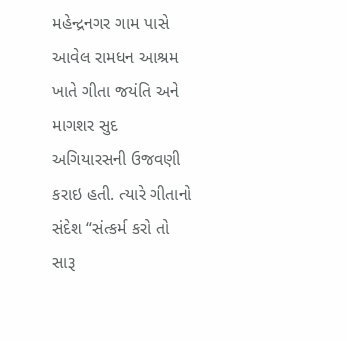મહેન્દ્રનગર ગામ પાસે આવેલ રામધન આશ્રમ ખાતે ગીતા જયંતિ અને માગશર સુદ અગિયારસની ઉજવણી કરાઇ હતી. ત્યારે ગીતાનો સંદેશ “સંત્કર્મ કરો તો સારૂ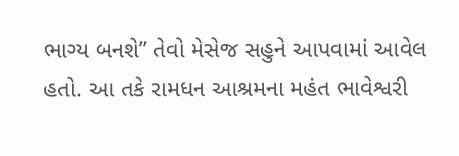ભાગ્ય બનશે” તેવો મેસેજ સહુને આપવામાં આવેલ હતો. આ તકે રામધન આશ્રમના મહંત ભાવેશ્વરી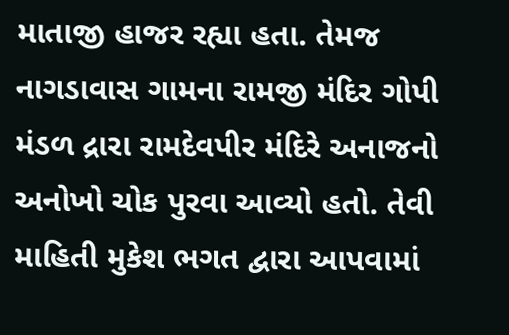માતાજી હાજર રહ્યા હતા. તેમજ નાગડાવાસ ગામના રામજી મંદિર ગોપી મંડળ દ્રારા રામદેવપીર મંદિરે અનાજનો અનોખો ચોક પુરવા આવ્યો હતો. તેવી માહિતી મુકેશ ભગત દ્વારા આપવામાં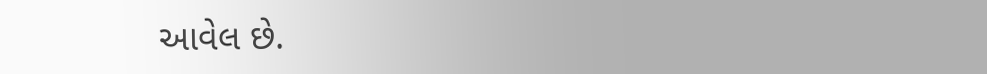આવેલ છે.